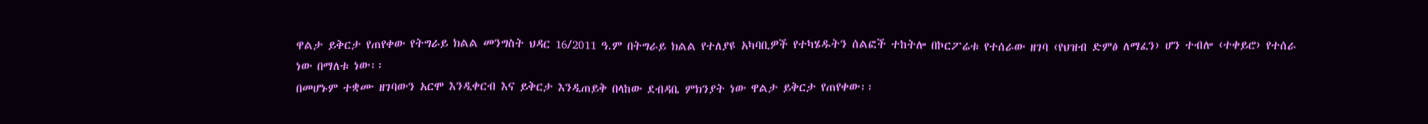ዋልታ ይቅርታ የጠየቀው የትግራይ ክልል መንግስት ህዳር 16/2011 ዓ.ም በትግራይ ክልል የተለያዩ አካባቢዎች የተካሄዱትን ሰልፎች ተከትሎ በኮርፖሬቱ የተሰራው ዘገባ ‹የህዝብ ድምፅ ለማፈን› ሆን ተብሎ ‹ተቀይሮ› የተሰራ ነው በማለቱ ነው፡፡
በመሆኑም ተቋሙ ዘገባውን አርሞ እንዲቀርብ እና ይቅርታ እንዲጠይቅ በላከው ደብዳቤ ምክንያት ነው ዋልታ ይቅርታ የጠየቀው፡፡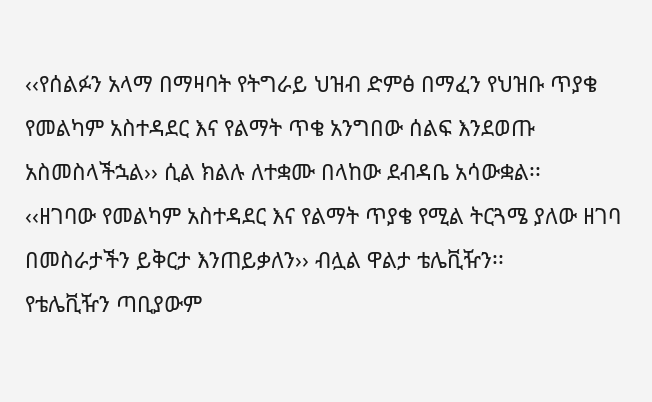‹‹የሰልፉን አላማ በማዛባት የትግራይ ህዝብ ድምፅ በማፈን የህዝቡ ጥያቄ የመልካም አስተዳደር እና የልማት ጥቄ አንግበው ሰልፍ እንደወጡ አስመስላችኋል›› ሲል ክልሉ ለተቋሙ በላከው ደብዳቤ አሳውቋል፡፡
‹‹ዘገባው የመልካም አስተዳደር እና የልማት ጥያቄ የሚል ትርጓሜ ያለው ዘገባ በመስራታችን ይቅርታ እንጠይቃለን›› ብሏል ዋልታ ቴሌቪዥን፡፡
የቴሌቪዥን ጣቢያውም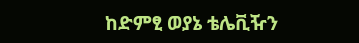ከድምፂ ወያኔ ቴሌቪዥን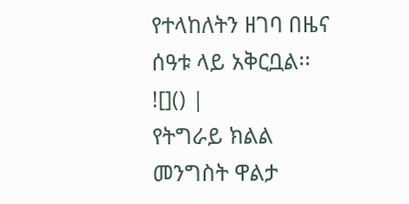የተላከለትን ዘገባ በዜና ሰዓቱ ላይ አቅርቧል፡፡
![]() |
የትግራይ ክልል መንግስት ዋልታ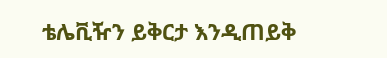ቴሌቪዥን ይቅርታ እንዲጠይቅ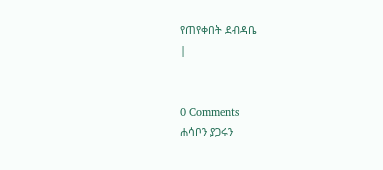የጠየቀበት ደብዳቤ
|


0 Comments
ሐሳቦን ያጋሩን